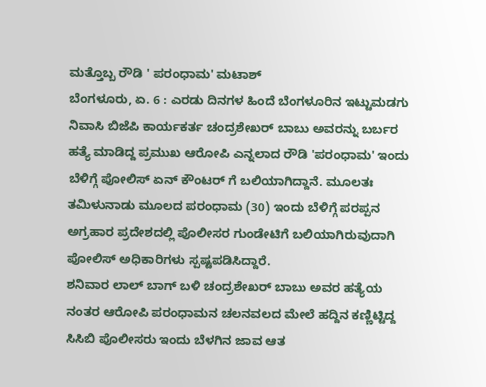ಮತ್ತೊಬ್ಬ ರೌಡಿ ' ಪರಂಧಾಮ' ಮಟಾಶ್
ಬೆಂಗಳೂರು, ಏ. 6 : ಎರಡು ದಿನಗಳ ಹಿಂದೆ ಬೆಂಗಳೂರಿನ ಇಟ್ಟುಮಡಗು ನಿವಾಸಿ ಬಿಜೆಪಿ ಕಾರ್ಯಕರ್ತ ಚಂದ್ರಶೇಖರ್ ಬಾಬು ಅವರನ್ನು ಬರ್ಬರ ಹತ್ಯೆ ಮಾಡಿದ್ದ ಪ್ರಮುಖ ಆರೋಪಿ ಎನ್ನಲಾದ ರೌಡಿ 'ಪರಂಧಾಮ' ಇಂದು ಬೆಳಿಗ್ಗೆ ಪೋಲಿಸ್ ಏನ್ ಕೌಂಟರ್ ಗೆ ಬಲಿಯಾಗಿದ್ದಾನೆ. ಮೂಲತಃ ತಮಿಳುನಾಡು ಮೂಲದ ಪರಂಧಾಮ (30) ಇಂದು ಬೆಳಿಗ್ಗೆ ಪರಪ್ಪನ ಅಗ್ರಹಾರ ಪ್ರದೇಶದಲ್ಲಿ ಪೊಲೀಸರ ಗುಂಡೇಟಿಗೆ ಬಲಿಯಾಗಿರುವುದಾಗಿ ಪೋಲಿಸ್ ಅಧಿಕಾರಿಗಳು ಸ್ಪಷ್ಟಪಡಿಸಿದ್ದಾರೆ.
ಶನಿವಾರ ಲಾಲ್ ಬಾಗ್ ಬಳಿ ಚಂದ್ರಶೇಖರ್ ಬಾಬು ಅವರ ಹತ್ಯೆಯ ನಂತರ ಆರೋಪಿ ಪರಂಧಾಮನ ಚಲನವಲದ ಮೇಲೆ ಹದ್ದಿನ ಕಣ್ಣಿಟ್ಟಿದ್ದ ಸಿಸಿಬಿ ಪೊಲೀಸರು ಇಂದು ಬೆಳಗಿನ ಜಾವ ಆತ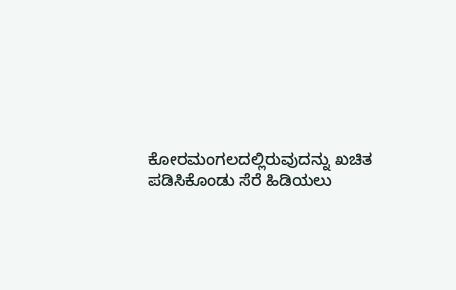ಕೋರಮಂಗಲದಲ್ಲಿರುವುದನ್ನು ಖಚಿತ ಪಡಿಸಿಕೊಂಡು ಸೆರೆ ಹಿಡಿಯಲು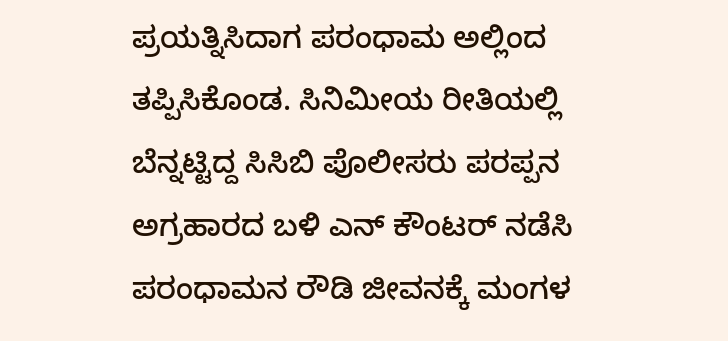ಪ್ರಯತ್ನಿಸಿದಾಗ ಪರಂಧಾಮ ಅಲ್ಲಿಂದ ತಪ್ಪಿಸಿಕೊಂಡ. ಸಿನಿಮೀಯ ರೀತಿಯಲ್ಲಿ ಬೆನ್ನಟ್ಟಿದ್ದ ಸಿಸಿಬಿ ಪೊಲೀಸರು ಪರಪ್ಪನ ಅಗ್ರಹಾರದ ಬಳಿ ಎನ್ ಕೌಂಟರ್ ನಡೆಸಿ ಪರಂಧಾಮನ ರೌಡಿ ಜೀವನಕ್ಕೆ ಮಂಗಳ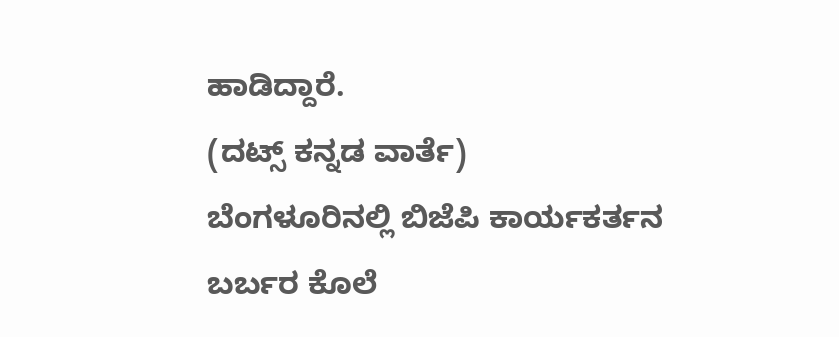ಹಾಡಿದ್ದಾರೆ.
(ದಟ್ಸ್ ಕನ್ನಡ ವಾರ್ತೆ)
ಬೆಂಗಳೂರಿನಲ್ಲಿ ಬಿಜೆಪಿ ಕಾರ್ಯಕರ್ತನ ಬರ್ಬರ ಕೊಲೆ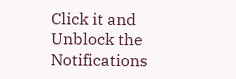Click it and Unblock the Notifications